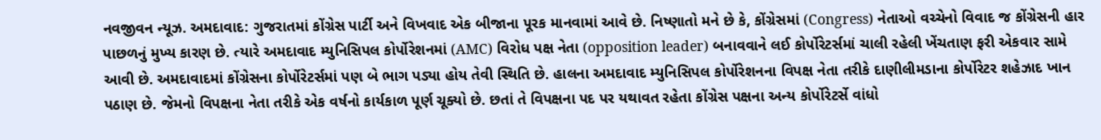નવજીવન ન્યૂઝ. અમદાવાદ: ગુજરાતમાં કોંગ્રેસ પાર્ટી અને વિખવાદ એક બીજાના પૂરક માનવામાં આવે છે. નિષ્ણાતો મને છે કે, કોંગ્રેસમાં (Congress) નેતાઓ વચ્ચેનો વિવાદ જ કોંગ્રેસની હાર પાછળનું મુખ્ય કારણ છે. ત્યારે અમદાવાદ મ્યુનિસિપલ કોર્પોરેશનમાં (AMC) વિરોધ પક્ષ નેતા (opposition leader) બનાવવાને લઈ કોર્પોરેટર્સમાં ચાલી રહેલી ખેંચતાણ ફરી એકવાર સામે આવી છે. અમદાવાદમાં કોંગ્રેસના કોર્પોરેટર્સમાં પણ બે ભાગ પડ્યા હોય તેવી સ્થિતિ છે. હાલના અમદાવાદ મ્યુનિસિપલ કોર્પોરેશનના વિપક્ષ નેતા તરીકે દાણીલીમડાના કોર્પોરેટર શહેઝાદ ખાન પઠાણ છે. જેમનો વિપક્ષના નેતા તરીકે એક વર્ષનો કાર્યકાળ પૂર્ણ ચૂક્યો છે. છતાં તે વિપક્ષના પદ પર યથાવત રહેતા કોંગ્રેસ પક્ષના અન્ય કોર્પોરેટર્સે વાંધો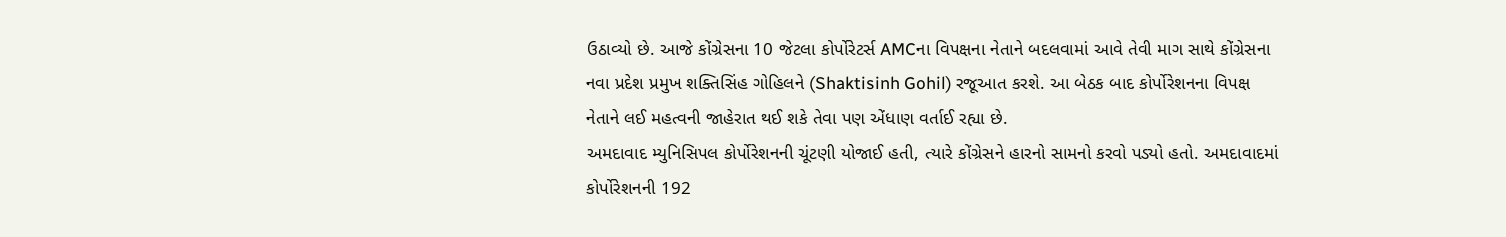ઉઠાવ્યો છે. આજે કોંગ્રેસના 10 જેટલા કોર્પોરેટર્સ AMCના વિપક્ષના નેતાને બદલવામાં આવે તેવી માગ સાથે કોંગ્રેસના નવા પ્રદેશ પ્રમુખ શક્તિસિંહ ગોહિલને (Shaktisinh Gohil) રજૂઆત કરશે. આ બેઠક બાદ કોર્પોરેશનના વિપક્ષ નેતાને લઈ મહત્વની જાહેરાત થઈ શકે તેવા પણ એંધાણ વર્તાઈ રહ્યા છે.
અમદાવાદ મ્યુનિસિપલ કોર્પોરેશનની ચૂંટણી યોજાઈ હતી, ત્યારે કોંગ્રેસને હારનો સામનો કરવો પડ્યો હતો. અમદાવાદમાં કોર્પોરેશનની 192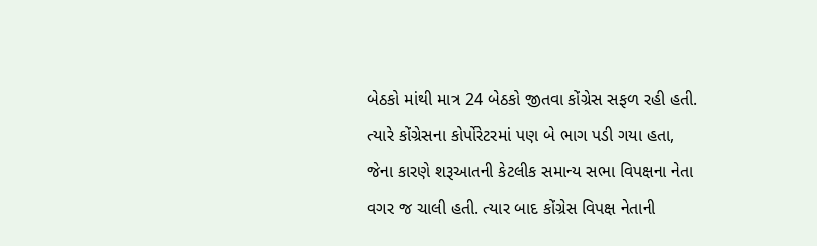બેઠકો માંથી માત્ર 24 બેઠકો જીતવા કોંગ્રેસ સફળ રહી હતી. ત્યારે કોંગ્રેસના કોર્પોરેટરમાં પણ બે ભાગ પડી ગયા હતા, જેના કારણે શરૂઆતની કેટલીક સમાન્ય સભા વિપક્ષના નેતા વગર જ ચાલી હતી. ત્યાર બાદ કોંગ્રેસ વિપક્ષ નેતાની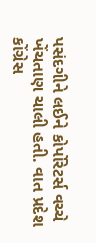પસંદગીને લઈને કોર્પોરેટર્સ વચ્ચે ખેંચતાણ ચાલી હતી. વાત પ્રદેશ કોંગ્રેસ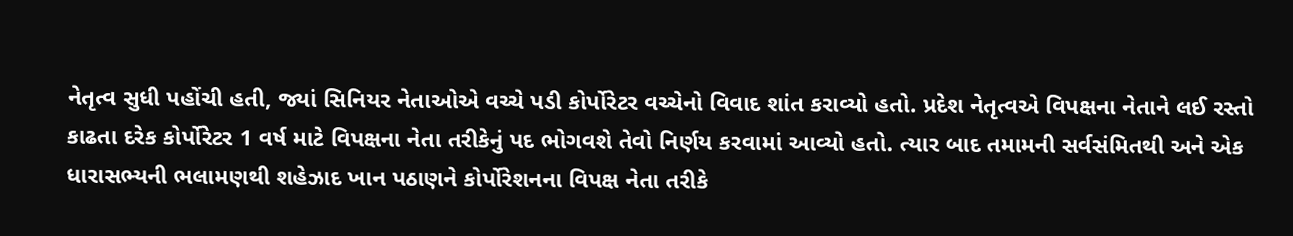નેતૃત્વ સુધી પહોંચી હતી, જ્યાં સિનિયર નેતાઓએ વચ્ચે પડી કોર્પોરેટર વચ્ચેનો વિવાદ શાંત કરાવ્યો હતો. પ્રદેશ નેતૃત્વએ વિપક્ષના નેતાને લઈ રસ્તો કાઢતા દરેક કોર્પોરેટર 1 વર્ષ માટે વિપક્ષના નેતા તરીકેનું પદ ભોગવશે તેવો નિર્ણય કરવામાં આવ્યો હતો. ત્યાર બાદ તમામની સર્વસંમિતથી અને એક ધારાસભ્યની ભલામણથી શહેઝાદ ખાન પઠાણને કોર્પોરેશનના વિપક્ષ નેતા તરીકે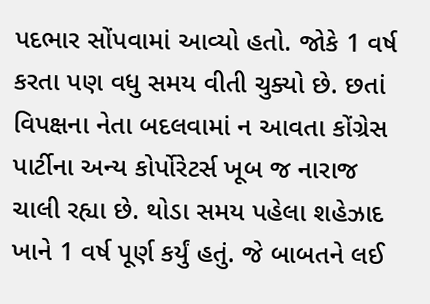પદભાર સોંપવામાં આવ્યો હતો. જોકે 1 વર્ષ કરતા પણ વધુ સમય વીતી ચુક્યો છે. છતાં વિપક્ષના નેતા બદલવામાં ન આવતા કોંગ્રેસ પાર્ટીના અન્ય કોર્પોરેટર્સ ખૂબ જ નારાજ ચાલી રહ્યા છે. થોડા સમય પહેલા શહેઝાદ ખાને 1 વર્ષ પૂર્ણ કર્યું હતું. જે બાબતને લઈ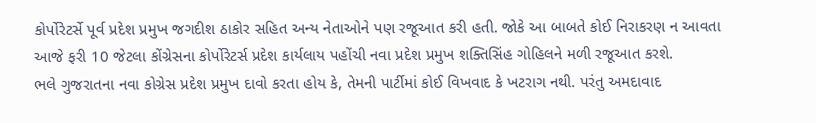કોર્પોરેટર્સે પૂર્વ પ્રદેશ પ્રમુખ જગદીશ ઠાકોર સહિત અન્ય નેતાઓને પણ રજૂઆત કરી હતી. જોકે આ બાબતે કોઈ નિરાકરણ ન આવતા આજે ફરી 10 જેટલા કોંગ્રેસના કોર્પોરેટર્સ પ્રદેશ કાર્યલાય પહોંચી નવા પ્રદેશ પ્રમુખ શક્તિસિંહ ગોહિલને મળી રજૂઆત કરશે.
ભલે ગુજરાતના નવા કોગ્રેસ પ્રદેશ પ્રમુખ દાવો કરતા હોય કે, તેમની પાર્ટીમાં કોઈ વિખવાદ કે ખટરાગ નથી. પરંતુ અમદાવાદ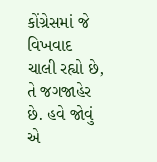કોંગ્રેસમાં જે વિખવાદ ચાલી રહ્યો છે, તે જગજાહેર છે. હવે જોવું એ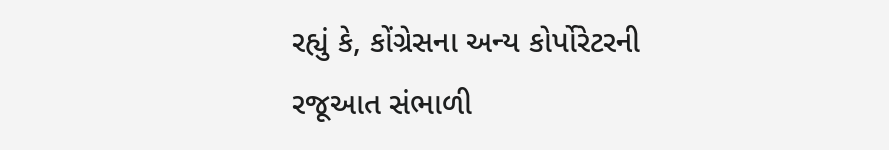રહ્યું કે, કોંગ્રેસના અન્ય કોર્પોરેટરની રજૂઆત સંભાળી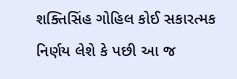શક્તિસિંહ ગોહિલ કોઈ સકારત્મક નિર્ણય લેશે કે પછી આ જ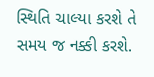સ્થિતિ ચાલ્યા કરશે તે સમય જ નક્કી કરશે.